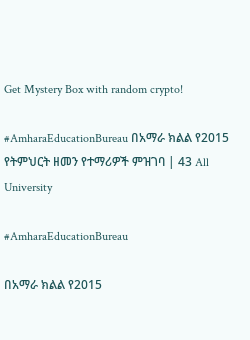Get Mystery Box with random crypto!

#AmharaEducationBureau በአማራ ክልል የ2015 የትምህርት ዘመን የተማሪዎች ምዝገባ | 43 All University

#AmharaEducationBureau

በአማራ ክልል የ2015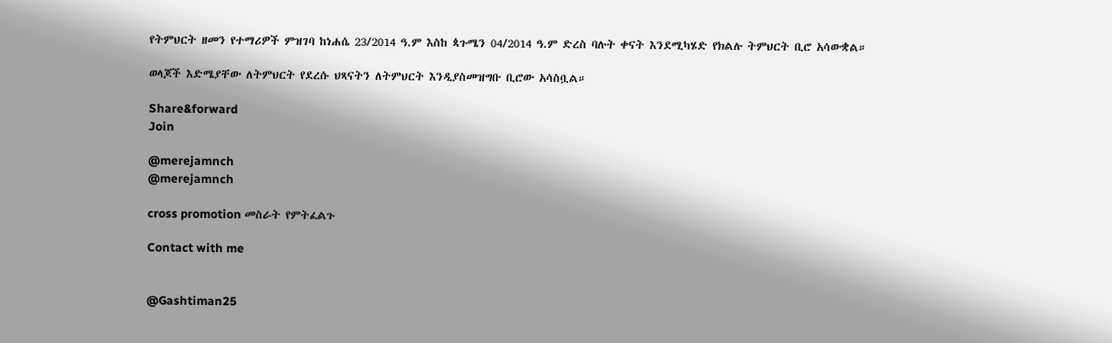የትምህርት ዘመን የተማሪዎች ምዝገባ ከነሐሴ 23/2014 ዓ.ም እስከ ጳጉሜን 04/2014 ዓ.ም ድረስ ባሉት ቀናት እንደሚካሄድ የክልሉ ትምህርት ቢሮ አሳውቋል።

ወላጆች እድሜያቸው ለትምህርት የደረሱ ህጻናትን ለትምህርት እንዲያስመዝግቡ ቢሮው አሳስቧል።

Share&forward
Join

@merejamnch
@merejamnch

cross promotion መስራት የምትፈልጉ

Contact with me


@Gashtiman25